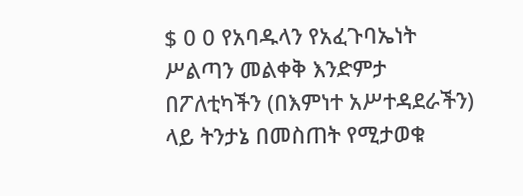$ 0 0 የአባዱላን የአፈጉባኤነት ሥልጣን መልቀቅ እንድምታ በፖለቲካችን (በእምነተ አሥተዳደራችን) ላይ ትንታኔ በመስጠት የሚታወቁ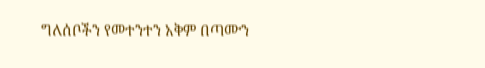ግለሰቦችን የመተንተን አቅም በጣሙን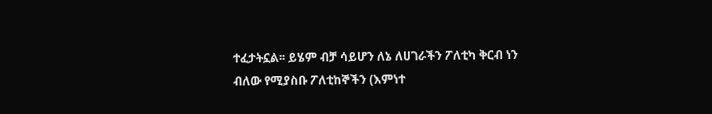ተፈታትኗል፡፡ ይሄም ብቻ ሳይሆን ለኔ ለሀገራችን ፖለቲካ ቅርብ ነን ብለው የሚያስቡ ፖለቲከኞችን (እምነተ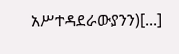አሥተዳደራውያንን)[...]